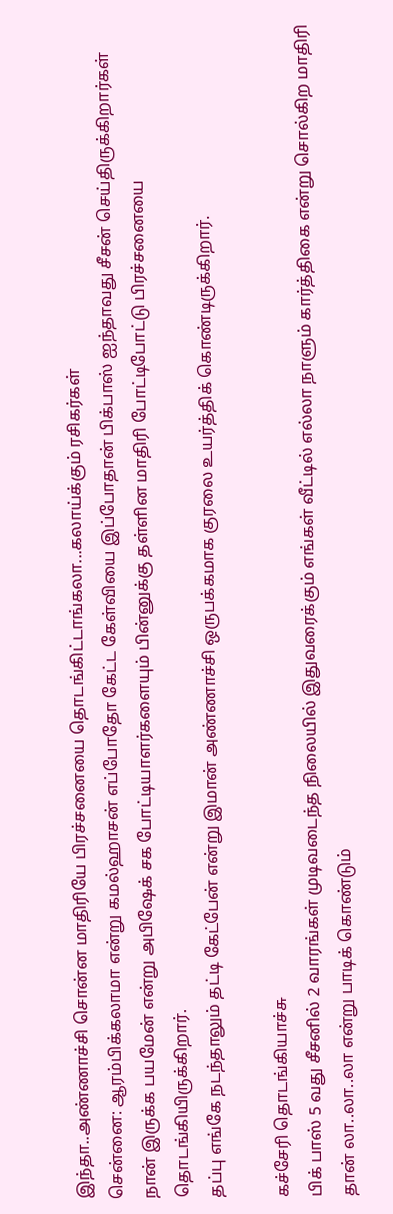இந்தா..அண்ணாச்சி சொன்ன மாதிரியே பிரச்சனையை தொடங்கிட்டாங்கலா...கலாய்க்கும் ரசிகர்கள்
சென்னை: ஆரம்பிக்கலாமா என்று கமல்ஹாசன் எப்போதோ கேட்ட கேள்வியை இப்போதான் பிக்பாஸ் ஐந்தாவது சீசன் செய்திருக்கிறார்கள்
நான் இருக்க பயமேன் என்று அபிஷேக் சக போட்டியாளர்களையும் பின்னுக்கு தள்ளின மாதிரி போட்டிபோட்டு பிரச்சனையை தொடங்கியிருக்கிறார்.
தப்பு எங்கே நடந்தாலும் தட்டி கேட்பேன் என்று இமான் அண்ணாச்சி ஒருபக்கமாக குரலை உயர்த்திக் கொண்டிருக்கிறார்.

கச்சேரி தொடங்கியாச்சு
பிக் பாஸ் 5 வது சீசனில் 2 வாரங்கள் முடிவடைந்த நிலையில் இதுவரைக்கும் எங்கள் வீட்டில் எல்லா நாளும் கார்த்திகை என்று சொல்கிற மாதிரி தான் லா..லா..லா என்று பாடிக் கொண்டும்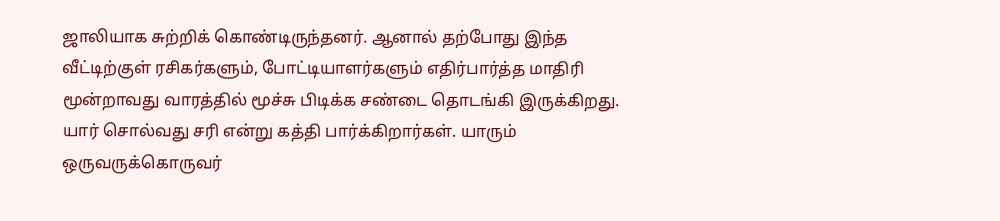ஜாலியாக சுற்றிக் கொண்டிருந்தனர். ஆனால் தற்போது இந்த வீட்டிற்குள் ரசிகர்களும், போட்டியாளர்களும் எதிர்பார்த்த மாதிரி மூன்றாவது வாரத்தில் மூச்சு பிடிக்க சண்டை தொடங்கி இருக்கிறது. யார் சொல்வது சரி என்று கத்தி பார்க்கிறார்கள். யாரும் ஒருவருக்கொருவர்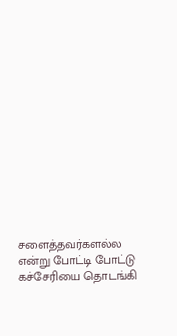சளைத்தவர்களல்ல என்று போட்டி போட்டு கச்சேரியை தொடங்கி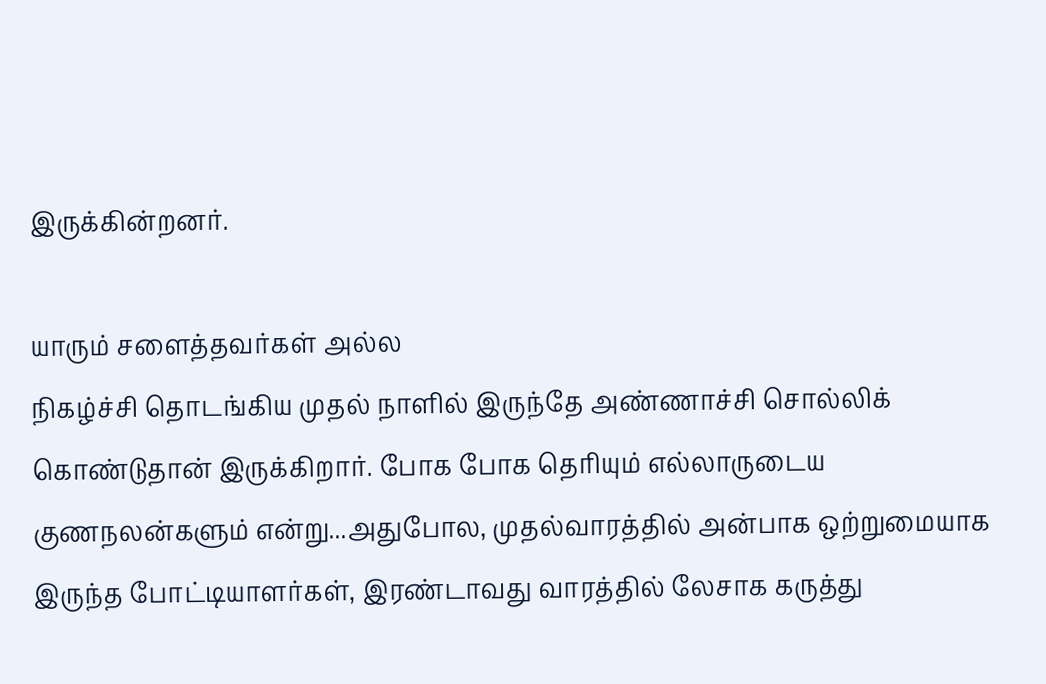இருக்கின்றனர்.

யாரும் சளைத்தவர்கள் அல்ல
நிகழ்ச்சி தொடங்கிய முதல் நாளில் இருந்தே அண்ணாச்சி சொல்லிக் கொண்டுதான் இருக்கிறார். போக போக தெரியும் எல்லாருடைய குணநலன்களும் என்று...அதுபோல, முதல்வாரத்தில் அன்பாக ஒற்றுமையாக இருந்த போட்டியாளர்கள், இரண்டாவது வாரத்தில் லேசாக கருத்து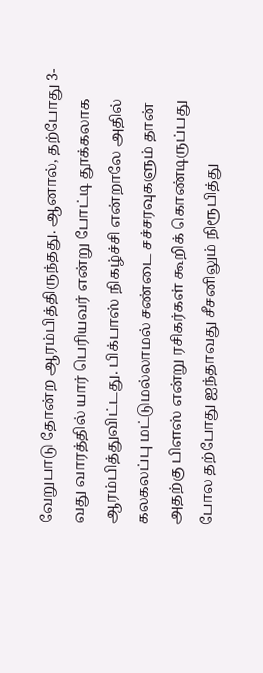வேறுபாடு தோன்ற ஆரம்பித்திருந்தது. ஆனால், தற்போது 3-வது வாரத்தில் யார் பெரியவர் என்று போட்டி தூக்கலாக ஆரம்பித்துவிட்டது. பிக்பாஸ் நிகழ்ச்சி என்றாலே அதில் கலகலப்பு மட்டுமல்லாமல் சண்டை சச்சரவுகளும் தான் அதற்கு பிளஸ் என்று ரசிகர்கள் கூறிக் கொண்டிருப்பது போல தற்போது ஐந்தாவது சீசனிலும் நிரூபித்து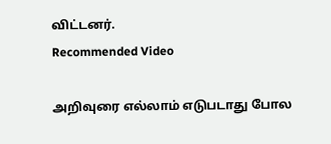விட்டனர்.
Recommended Video

அறிவுரை எல்லாம் எடுபடாது போல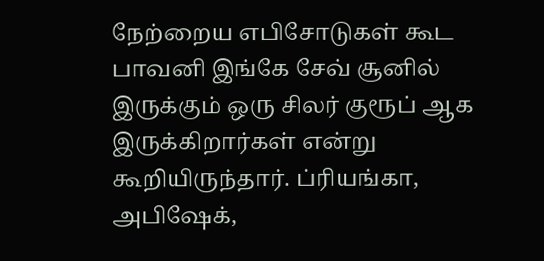நேற்றைய எபிசோடுகள் கூட பாவனி இங்கே சேவ் சூனில் இருக்கும் ஒரு சிலர் குரூப் ஆக இருக்கிறார்கள் என்று கூறியிருந்தார். ப்ரியங்கா, அபிஷேக்,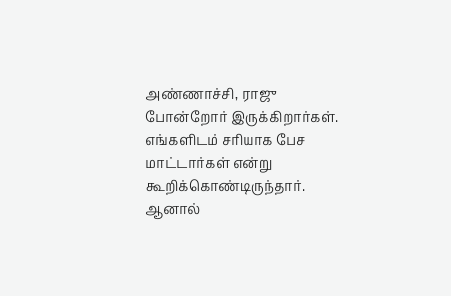அண்ணாச்சி, ராஜு போன்றோர் இருக்கிறார்கள். எங்களிடம் சரியாக பேச மாட்டார்கள் என்று கூறிக்கொண்டிருந்தார். ஆனால்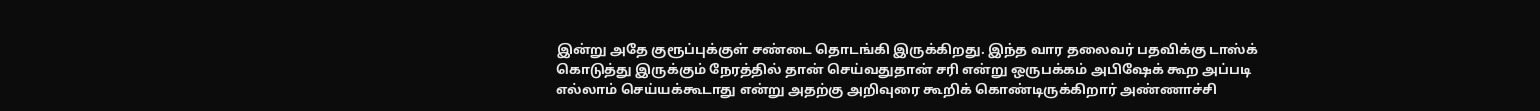இன்று அதே குரூப்புக்குள் சண்டை தொடங்கி இருக்கிறது. இந்த வார தலைவர் பதவிக்கு டாஸ்க் கொடுத்து இருக்கும் நேரத்தில் தான் செய்வதுதான் சரி என்று ஒருபக்கம் அபிஷேக் கூற அப்படி எல்லாம் செய்யக்கூடாது என்று அதற்கு அறிவுரை கூறிக் கொண்டிருக்கிறார் அண்ணாச்சி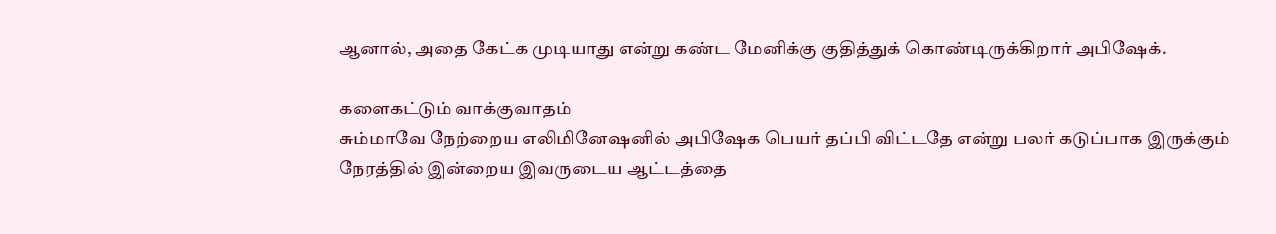ஆனால், அதை கேட்க முடியாது என்று கண்ட மேனிக்கு குதித்துக் கொண்டிருக்கிறார் அபிஷேக்.

களைகட்டும் வாக்குவாதம்
சும்மாவே நேற்றைய எலிமினேஷனில் அபிஷேக பெயர் தப்பி விட்டதே என்று பலர் கடுப்பாக இருக்கும் நேரத்தில் இன்றைய இவருடைய ஆட்டத்தை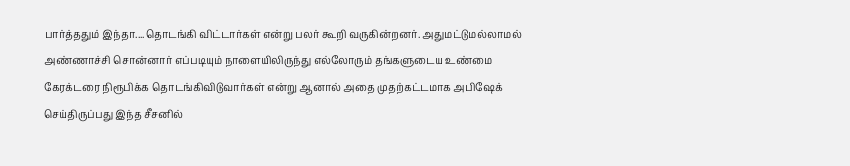பார்த்ததும் இந்தா....தொடங்கி விட்டார்கள் என்று பலர் கூறி வருகின்றனர். அதுமட்டுமல்லாமல் அண்ணாச்சி சொன்னார் எப்படியும் நாளையிலிருந்து எல்லோரும் தங்களுடைய உண்மை கேரக்டரை நிரூபிக்க தொடங்கிவிடுவார்கள் என்று ஆனால் அதை முதற்கட்டமாக அபிஷேக் செய்திருப்பது இந்த சீசனில்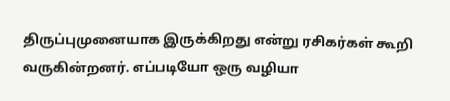திருப்புமுனையாக இருக்கிறது என்று ரசிகர்கள் கூறி வருகின்றனர். எப்படியோ ஒரு வழியா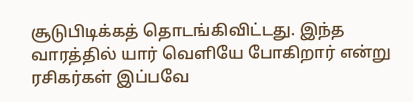சூடுபிடிக்கத் தொடங்கிவிட்டது. இந்த வாரத்தில் யார் வெளியே போகிறார் என்று ரசிகர்கள் இப்பவே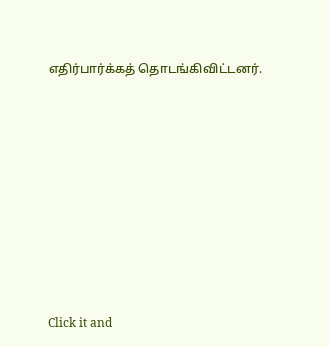எதிர்பார்க்கத் தொடங்கிவிட்டனர்.












Click it and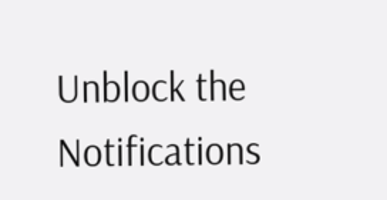Unblock the Notifications